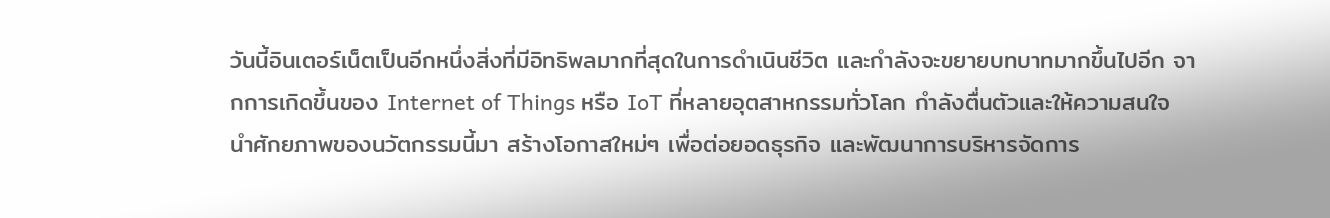วันนี้อินเตอร์เน็ตเป็นอีกหนึ่งสิ่งที่มีอิทธิพลมากที่สุดในการดำเนินชีวิต และกำลังจะขยายบทบาทมากขึ้นไปอีก จากการเกิดขึ้นของ Internet of Things หรือ IoT ที่หลายอุตสาหกรรมทั่วโลก กำลังตื่นตัวและให้ความสนใจ นำศักยภาพของนวัตกรรมนี้มา สร้างโอกาสใหม่ๆ เพื่อต่อยอดธุรกิจ และพัฒนาการบริหารจัดการ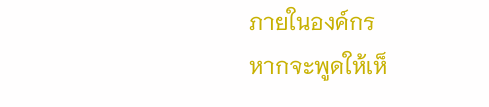ภายในองค์กร
หากจะพูดให้เห็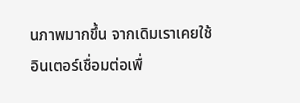นภาพมากขึ้น จากเดิมเราเคยใช้อินเตอร์เชื่อมต่อเพื่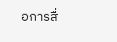อการสื่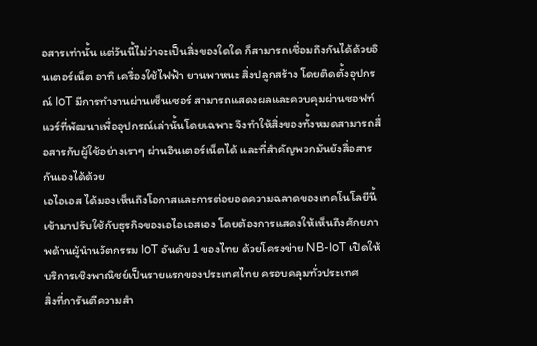อสารเท่านั้น แต่วันนี้ไม่ว่าจะเป็นสิ่งของใดใด ก็สามารถเชื่อมถึงกันได้ด้วยอินเตอร์เน็ต อาทิ เครื่องใช้ไฟฟ้า ยานพาหนะ สิ่งปลูกสร้าง โดยติดตั้งอุปกรณ์ IoT มีการทำงานผ่านเซ็นเซอร์ สามารถแสดงผลและควบคุมผ่านซอฟท์แวร์ที่พัฒนาเพื่ออุปกรณ์เล่านั้นโดยเฉพาะ จึงทำให้สิ่งของทั้งหมดสามารถสื่อสารกับผู้ใช้อย่างเราๆ ผ่านอินเตอร์เน็ตได้ และที่สำคัญพวกมันยังสื่อสารกันเองได้ด้วย
เอไอเอส ได้มองเห็นถึงโอกาสและการต่อยอดความฉลาดของเทคโนโลยีนี้ เข้ามาปรับใช้กับธุรกิจของเอไอเอสเอง โดยต้องการแสดงให้เห็นถึงศักยภาพด้านผู้นำนวัตกรรม IoT อันดับ 1 ของไทย ด้วยโครงข่าย NB-IoT เปิดให้บริการเชิงพาณิชย์เป็นรายแรกของประเทศไทย ครอบคลุมทั่วประเทศ
สิ่งที่การันตีความสำ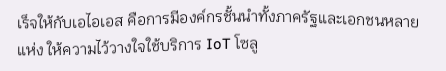เร็จให้กับเอไอเอส คือการมีองค์กรชั้นนำทั้งภาครัฐและเอกชนหลายแห่ง ให้ความไว้วางใจใช้บริการ IoT โซลู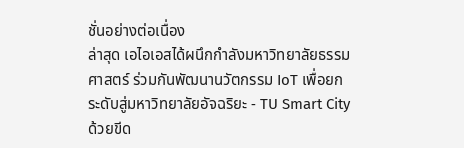ชั่นอย่างต่อเนื่อง
ล่าสุด เอไอเอสได้ผนึกกำลังมหาวิทยาลัยธรรมศาสตร์ ร่วมกันพัฒนานวัตกรรม IoT เพื่อยกระดับสู่มหาวิทยาลัยอัจฉริยะ - TU Smart City ด้วยขีด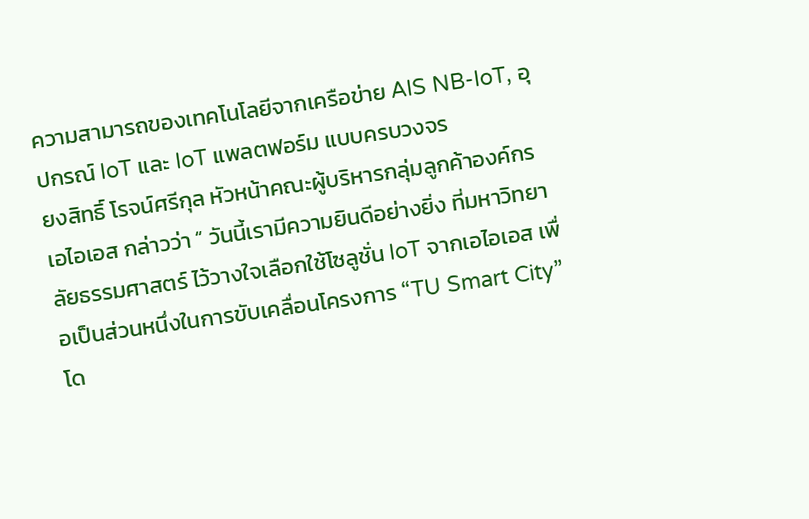ความสามารถของเทคโนโลยีจากเครือข่าย AIS NB-IoT, อุปกรณ์ IoT และ IoT แพลตฟอร์ม แบบครบวงจร
ยงสิทธิ์ โรจน์ศรีกุล หัวหน้าคณะผู้บริหารกลุ่มลูกค้าองค์กร เอไอเอส กล่าวว่า “ วันนี้เรามีความยินดีอย่างยิ่ง ที่มหาวิทยาลัยธรรมศาสตร์ ไว้วางใจเลือกใช้โซลูชั่น IoT จากเอไอเอส เพื่อเป็นส่วนหนึ่งในการขับเคลื่อนโครงการ “TU Smart City” โด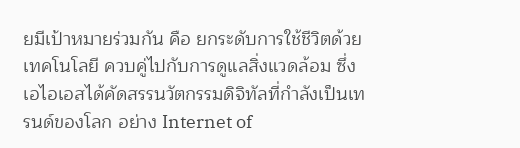ยมีเป้าหมายร่วมกัน คือ ยกระดับการใช้ชีวิตด้วยเทคโนโลยี ควบคู่ไปกับการดูแลสิ่งแวดล้อม ซึ่งเอไอเอสได้คัดสรรนวัตกรรมดิจิทัลที่กำลังเป็นเทรนด์ของโลก อย่าง Internet of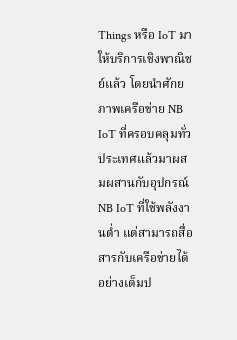Things หรือ IoT มาให้บริการเชิงพาณิชย์แล้ว โดยนำศักยภาพเครือข่าย NB IoT ที่ครอบคลุมทั่วประเทศแล้วมาผสมผสานกับอุปกรณ์ NB IoT ที่ใช้พลังงานต่ำ แต่สามารถสื่อสารกับเครือข่ายได้อย่างเต็มป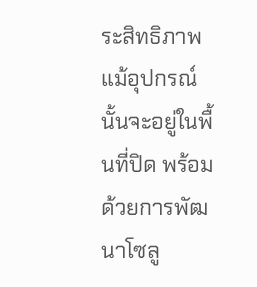ระสิทธิภาพ แม้อุปกรณ์นั้นจะอยู่ในพื้นที่ปิด พร้อมด้วยการพัฒนาโซลู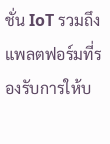ชั่น IoT รวมถึงแพลตฟอร์มที่รองรับการให้บ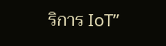ริการ IoT”